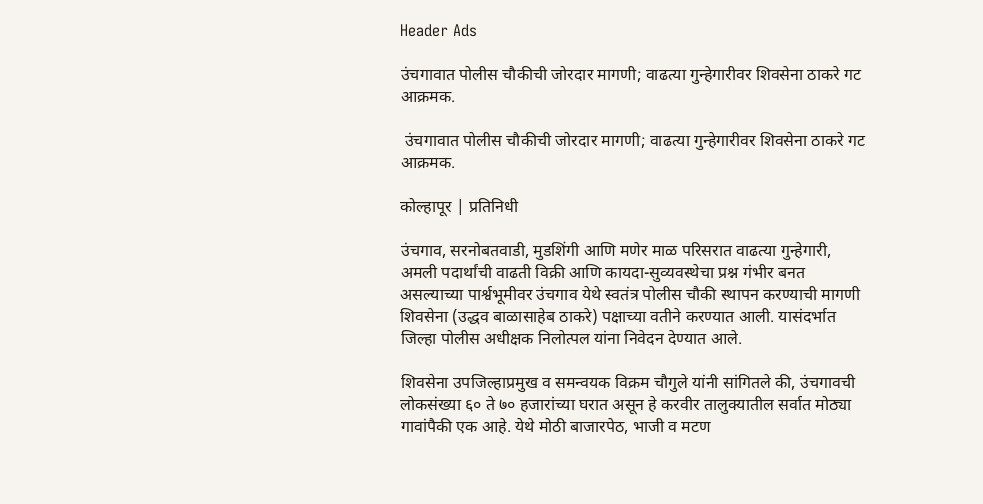Header Ads

उंचगावात पोलीस चौकीची जोरदार मागणी; वाढत्या गुन्हेगारीवर शिवसेना ठाकरे गट आक्रमक.

 उंचगावात पोलीस चौकीची जोरदार मागणी; वाढत्या गुन्हेगारीवर शिवसेना ठाकरे गट आक्रमक.

कोल्हापूर | प्रतिनिधी

उंचगाव, सरनोबतवाडी, मुडशिंगी आणि मणेर माळ परिसरात वाढत्या गुन्हेगारी, अमली पदार्थांची वाढती विक्री आणि कायदा-सुव्यवस्थेचा प्रश्न गंभीर बनत असल्याच्या पार्श्वभूमीवर उंचगाव येथे स्वतंत्र पोलीस चौकी स्थापन करण्याची मागणी शिवसेना (उद्धव बाळासाहेब ठाकरे) पक्षाच्या वतीने करण्यात आली. यासंदर्भात जिल्हा पोलीस अधीक्षक निलोत्पल यांना निवेदन देण्यात आले.

शिवसेना उपजिल्हाप्रमुख व समन्वयक विक्रम चौगुले यांनी सांगितले की, उंचगावची लोकसंख्या ६० ते ७० हजारांच्या घरात असून हे करवीर तालुक्यातील सर्वात मोठ्या गावांपैकी एक आहे. येथे मोठी बाजारपेठ, भाजी व मटण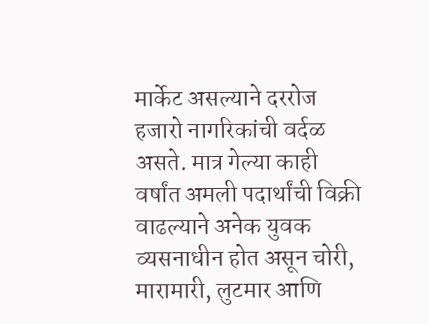मार्केट असल्याने दररोज हजारो नागरिकांची वर्दळ असते. मात्र गेल्या काही वर्षांत अमली पदार्थांची विक्री वाढल्याने अनेक युवक व्यसनाधीन होत असून चोरी, मारामारी, लुटमार आणि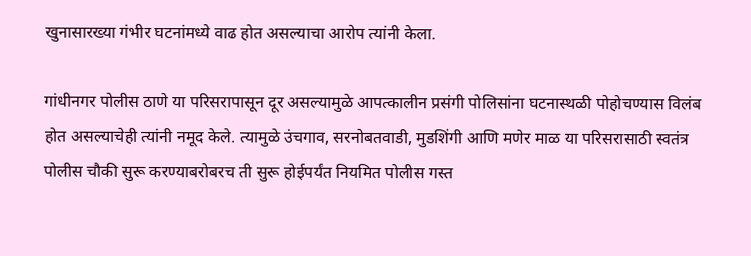खुनासारख्या गंभीर घटनांमध्ये वाढ होत असल्याचा आरोप त्यांनी केला.

गांधीनगर पोलीस ठाणे या परिसरापासून दूर असल्यामुळे आपत्कालीन प्रसंगी पोलिसांना घटनास्थळी पोहोचण्यास विलंब होत असल्याचेही त्यांनी नमूद केले. त्यामुळे उंचगाव, सरनोबतवाडी, मुडशिंगी आणि मणेर माळ या परिसरासाठी स्वतंत्र पोलीस चौकी सुरू करण्याबरोबरच ती सुरू होईपर्यंत नियमित पोलीस गस्त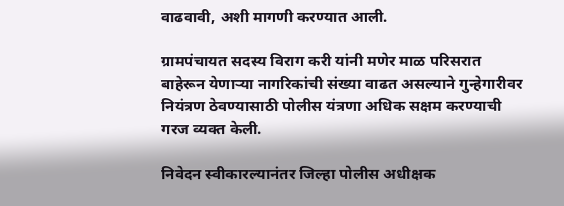वाढवावी, अशी मागणी करण्यात आली.

ग्रामपंचायत सदस्य विराग करी यांनी मणेर माळ परिसरात बाहेरून येणाऱ्या नागरिकांची संख्या वाढत असल्याने गुन्हेगारीवर नियंत्रण ठेवण्यासाठी पोलीस यंत्रणा अधिक सक्षम करण्याची गरज व्यक्त केली.

निवेदन स्वीकारल्यानंतर जिल्हा पोलीस अधीक्षक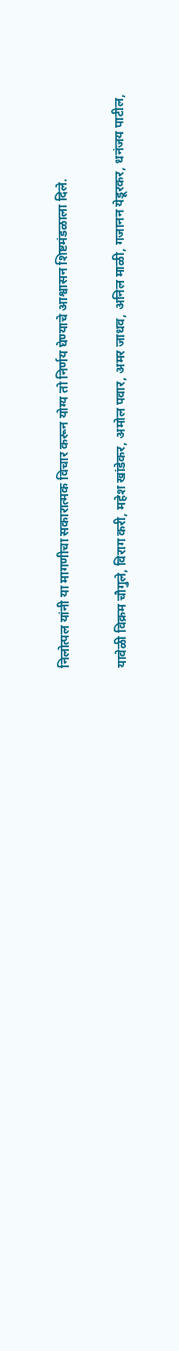निलोत्पल यांनी या मागणीचा सकारात्मक विचार करून योग्य तो निर्णय घेण्याचे आश्वासन शिष्टमंडळाला दिले.

यावेळी विक्रम चौगुले, विराग करी, महेश खांडेकर, अमोल पवार, अमर जाधव, अनिल माळी, गजानन येडूरकर, धनंजय पाटील,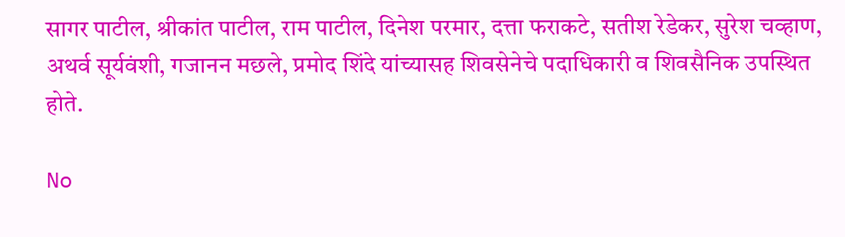सागर पाटील, श्रीकांत पाटील, राम पाटील, दिनेश परमार, दत्ता फराकटे, सतीश रेडेकर, सुरेश चव्हाण, अथर्व सूर्यवंशी, गजानन मछले, प्रमोद शिंदे यांच्यासह शिवसेनेचे पदाधिकारी व शिवसैनिक उपस्थित होते.

No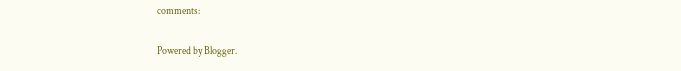comments:

Powered by Blogger.